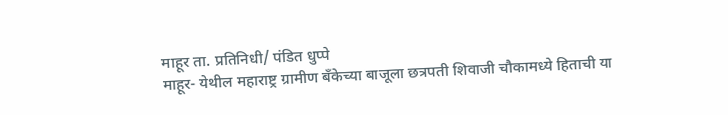माहूर ता. प्रतिनिधी/ पंडित धुप्पे
माहूर- येथील महाराष्ट्र ग्रामीण बँकेच्या बाजूला छत्रपती शिवाजी चौकामध्ये हिताची या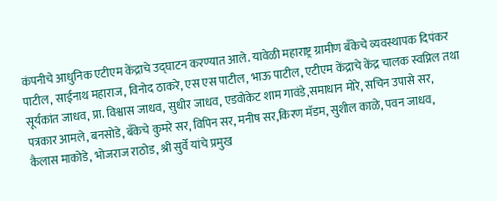कंपनीचे आधुनिक एटीएम केंद्राचे उद्घाटन करण्यात आले. यावेळी महाराष्ट्र ग्रामीण बँकेचे व्यवस्थापक दिपंकर पाटील, साईनाथ महाराज, विनोद ठाकरे, एस एस पाटील, भाऊ पाटील, एटीएम केंद्राचे केंद्र चालक स्वप्निल तथा सूर्यकांत जाधव, प्रा. विश्वास जाधव, सुधीर जाधव, एडवोकेट शाम गावंडे,समाधान मोरे, सचिन उपासे सर, पत्रकार आमले, बनसोडे, बँकेचे कुमरे सर, विपिन सर, मनीष सर,किरण मॅडम, सुशील काळे, पवन जाधव, कैलास माकोडे, भोजराज राठोड, श्री सुर्वे यांचे प्रमुख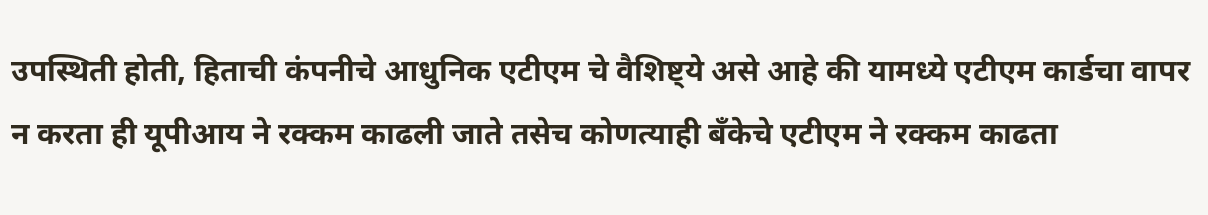उपस्थिती होती, हिताची कंपनीचे आधुनिक एटीएम चे वैशिष्ट्ये असे आहे की यामध्ये एटीएम कार्डचा वापर न करता ही यूपीआय ने रक्कम काढली जाते तसेच कोणत्याही बँकेचे एटीएम ने रक्कम काढता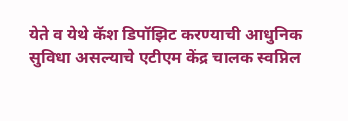येते व येथे कॅश डिपॉझिट करण्याची आधुनिक सुविधा असल्याचे एटीएम केंद्र चालक स्वप्निल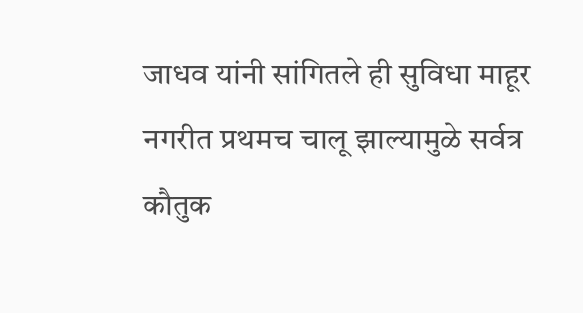जाधव यांनी सांगितले ही सुविधा माहूर नगरीत प्रथमच चालू झाल्यामुळे सर्वत्र कौतुक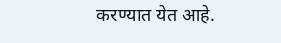करण्यात येत आहे.